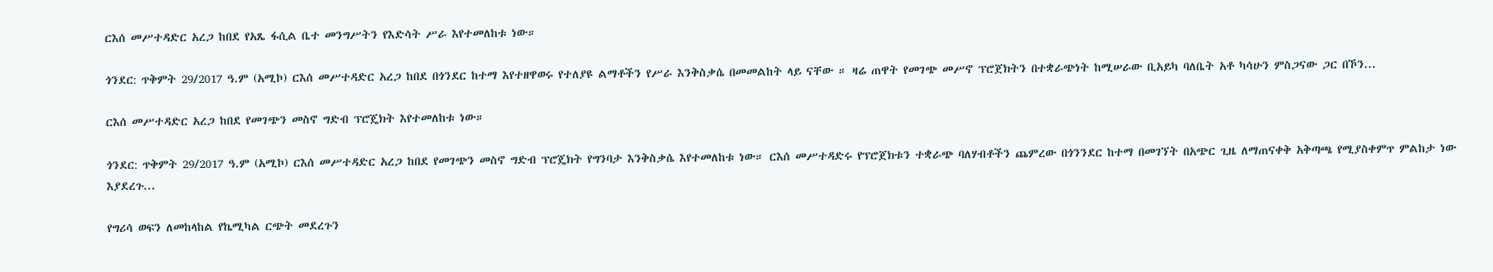ርእሰ መሥተዳድር አረጋ ከበደ የአጼ ፋሲል ቤተ መንግሥትን የእድሳት ሥራ እየተመለከቱ ነው።

ጎንደር: ጥቅምት 29/2017 ዓ.ም (አሚኮ) ርእሰ መሥተዳድር አረጋ ከበደ በጎንደር ከተማ እየተዘዋወሩ የተለያዩ ልማቶችን የሥራ እንቅስቃሴ በመመልከት ላይ ናቸው ። ዛሬ ጠዋት የመገጭ መሥኖ ፕሮጀክትን በተቋራጭነት ከሚሠራው ቢአይካ ባለቤት አቶ ካሳሁን ምስጋናው ጋር በኾን...

ርእሰ መሥተዳድር አረጋ ከበደ የመገጭን መስኖ ግድብ ፕሮጄክት እየተመለከቱ ነው።

ጎንደር: ጥቅምት 29/2017 ዓ.ም (አሚኮ) ርእሰ መሥተዳድር አረጋ ከበደ የመገጭን መስኖ ግድብ ፕሮጄክት የግንባታ እንቅስቃሴ እየተመለከቱ ነው። ርእሰ መሥተዳድሩ የፕሮጀክቱን ተቋራጭ ባለሃብቶችን ጨምረው በጎንንደር ከተማ በመገኘት በአጭር ጊዜ ለማጠናቀቅ አቅጣጫ የሚያስቀምጥ ምልከታ ነው እያደረጉ...

የግሪሳ ወፍን ለመከላከል የኬሚካል ርጭት መደረጉን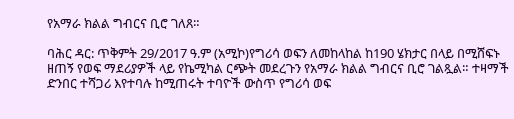የአማራ ክልል ግብርና ቢሮ ገለጸ።

ባሕር ዳር: ጥቅምት 29/2017 ዓ.ም (አሚኮ)የግሪሳ ወፍን ለመከላከል ከ190 ሄክታር በላይ በሚሸፍኑ ዘጠኝ የወፍ ማደሪያዎች ላይ የኬሚካል ርጭት መደረጉን የአማራ ክልል ግብርና ቢሮ ገልጿል። ተዛማች ድንበር ተሻጋሪ እየተባሉ ከሚጠሩት ተባዮች ውስጥ የግሪሳ ወፍ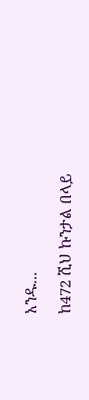አንዱ...

ከ472 ሺህ ኩንታል በላይ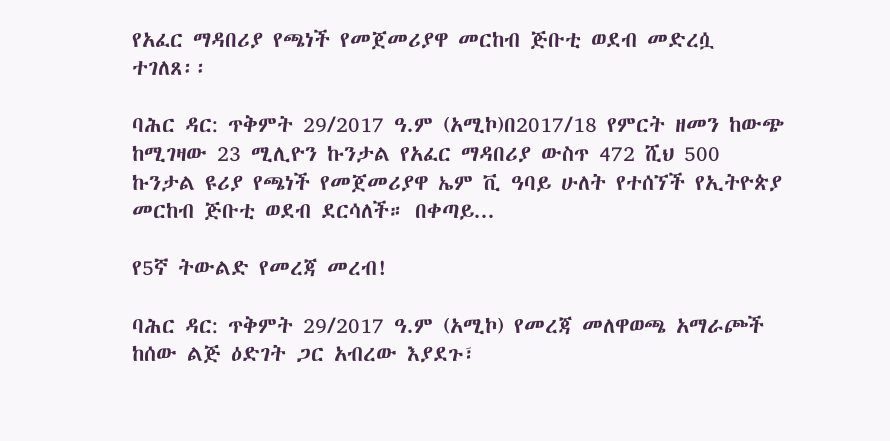የአፈር ማዳበሪያ የጫነች የመጀመሪያዋ መርከብ ጅቡቲ ወደብ መድረሷ ተገለጸ፡፡

ባሕር ዳር: ጥቅምት 29/2017 ዓ.ም (አሚኮ)በ2017/18 የምርት ዘመን ከውጭ ከሚገዛው 23 ሚሊዮን ኩንታል የአፈር ማዳበሪያ ውስጥ 472 ሺህ 500 ኩንታል ዩሪያ የጫነች የመጀመሪያዋ ኤም ቪ ዓባይ ሁለት የተሰኘች የኢትዮጵያ መርከብ ጅቡቲ ወደብ ደርሳለች። በቀጣይ...

የ5ኛ ትውልድ የመረጃ መረብ!

ባሕር ዳር: ጥቅምት 29/2017 ዓ.ም (አሚኮ) የመረጃ መለዋወጫ አማራጮች ከሰው ልጅ ዕድገት ጋር አብረው እያደጉ፣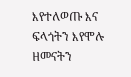እየተለወጡ እና ፍላጎትን እየሞሉ ዘመናትን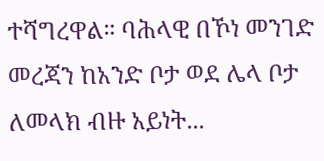ተሻግረዋል። ባሕላዊ በኾነ መንገድ መረጃን ከአንድ ቦታ ወደ ሌላ ቦታ ለመላክ ብዙ አይነት...